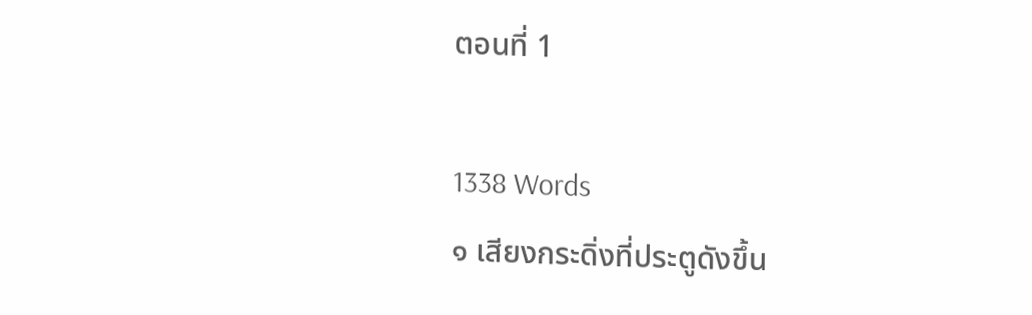ตอนที่ 1

1338 Words
๑ เสียงกระดิ่งที่ประตูดังขึ้น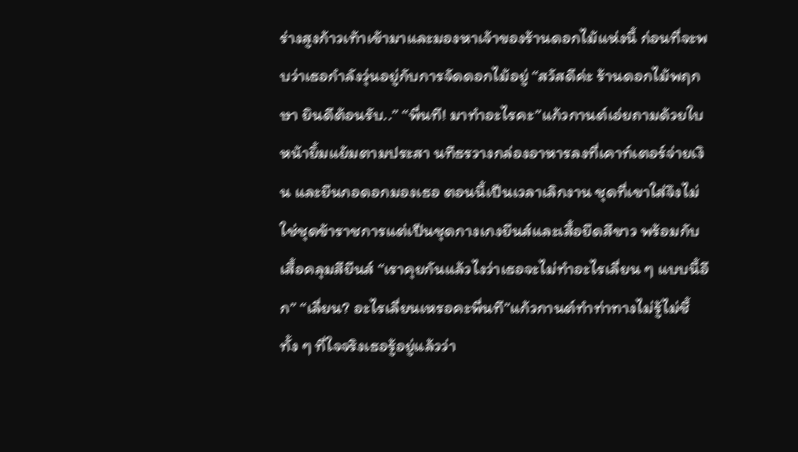ร่างสูงก้าวเท้าเข้ามาและมองหาเจ้าของร้านดอกไม้แห่งนี้ ก่อนที่จะพบว่าเธอกำลังวุ่นอยู่กับการจัดดอกไม้อยู่ “สวัสดีค่ะ ร้านดอกไม้พฤกษา ยินดีต้อนรับ..” “พี่นที! มาทำอะไรคะ”แก้วกานต์เอ่ยถามด้วยใบหน้ายิ้มแย้มตามประสา นทีธรวางกล่องอาหารลงที่เคาท์เตอร์จ่ายเงิน และยืนกอดอกมองเธอ ตอนนี้เป็นเวลาเลิกงาน ชุดที่เขาใส่จึงไม่ใช่ชุดข้าราชการแต่เป็นชุดกางเกงยีนส์และเสื้อยืดสีขาว พร้อมกับเสื้อคลุมสียีนส์ “เราคุยกันแล้วไงว่าเธอจะไม่ทำอะไรเลี่ยน ๆ แบบนี้อีก” “เลี่ยน? อะไรเลี่ยนเหรอคะพี่นที”แก้วกานต์ทำท่าทางไม่รู้ไม่ชี้ ทั้ง ๆ ที่ใจจริงเธอรู้อยู่แล้วว่า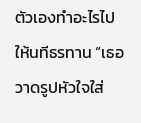ตัวเองทำอะไรไปให้นทีธรทาน “เธอวาดรูปหัวใจใส่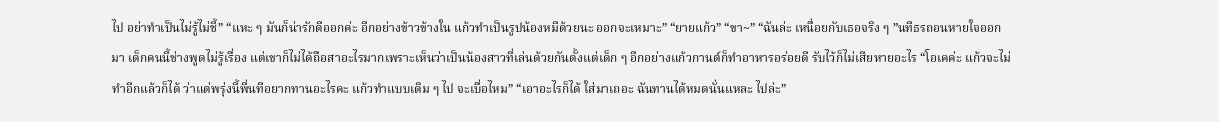ไป อย่าทำเป็นไม่รู้ไม่ชี้” “แหะ ๆ มันก็น่ารักดีออกค่ะ อีกอย่างข้าวข้างใน แก้วทำเป็นรูปน้องหมีด้วยนะ ออกจะเหมาะ” “ยายแก้ว” “ขา~” “ฉันล่ะ เหนื่อยกับเธอจริง ๆ ”นทีธรถอนหายใจออกมา เด็กคนนี้ช่างพูดไม่รู้เรื่อง แต่เขาก็ไม่ได้ถือสาอะไรมากเพราะเห็นว่าเป็นน้องสาวที่เล่นด้วยกันตั้งแต่เด็ก ๆ อีกอย่างแก้วกานต์ก็ทำอาหารอร่อยดี รับไว้ก็ไม่เสียหายอะไร “โอเคค่ะ แก้วจะไม่ทำอีกแล้วก็ได้ ว่าแต่พรุ่งนี้พี่นทีอยากทานอะไรคะ แก้วทำแบบเดิม ๆ ไป จะเบื่อไหม” “เอาอะไรก็ได้ ใส่มาเถอะ ฉันทานได้หมดนั่นแหละ ไปล่ะ”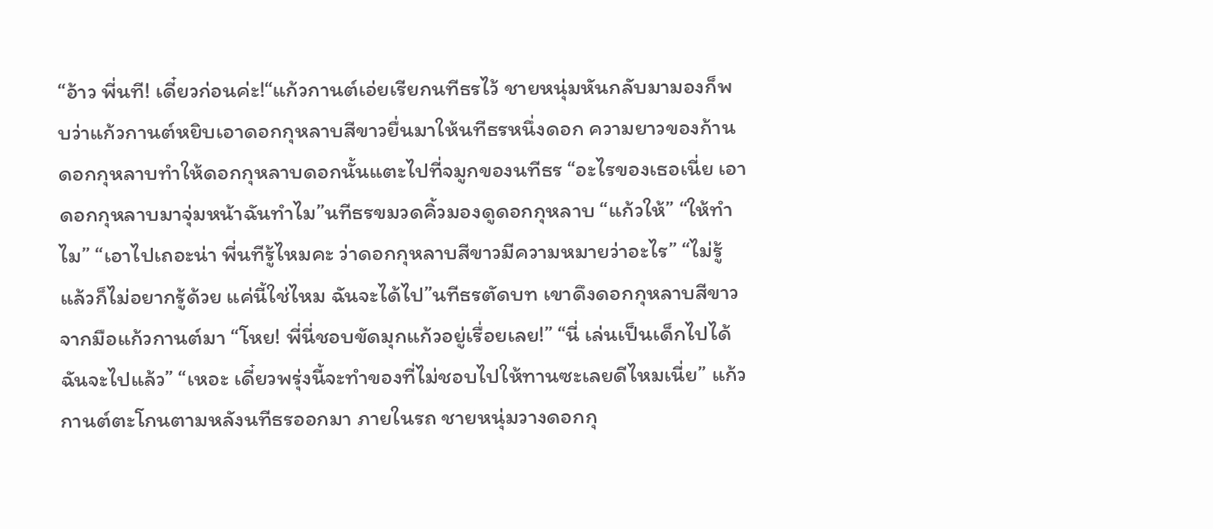“อ้าว พี่นที! เดี๋ยวก่อนค่ะ!“แก้วกานต์เอ่ยเรียกนทีธรไว้ ชายหนุ่มหันกลับมามองก็พบว่าแก้วกานต์หยิบเอาดอกกุหลาบสีขาวยื่นมาให้นทีธรหนึ่งดอก ความยาวของก้านดอกกุหลาบทำให้ดอกกุหลาบดอกนั้นแตะไปที่จมูกของนทีธร “อะไรของเธอเนี่ย เอาดอกกุหลาบมาจุ่มหน้าฉันทำไม”นทีธรขมวดคิ้วมองดูดอกกุหลาบ “แก้วให้” “ให้ทำไม” “เอาไปเถอะน่า พี่นทีรู้ไหมคะ ว่าดอกกุหลาบสีขาวมีความหมายว่าอะไร” “ไม่รู้ แล้วก็ไม่อยากรู้ด้วย แค่นี้ใช่ไหม ฉันจะได้ไป”นทีธรตัดบท เขาดึงดอกกุหลาบสีขาวจากมือแก้วกานต์มา “โหย! พี่นี่ชอบขัดมุกแก้วอยู่เรื่อยเลย!” “นี่ เล่นเป็นเด็กไปได้ ฉันจะไปแล้ว” “เหอะ เดี๋ยวพรุ่งนี้จะทำของที่ไม่ชอบไปให้ทานซะเลยดีไหมเนี่ย” แก้วกานต์ตะโกนตามหลังนทีธรออกมา ภายในรถ ชายหนุ่มวางดอกกุ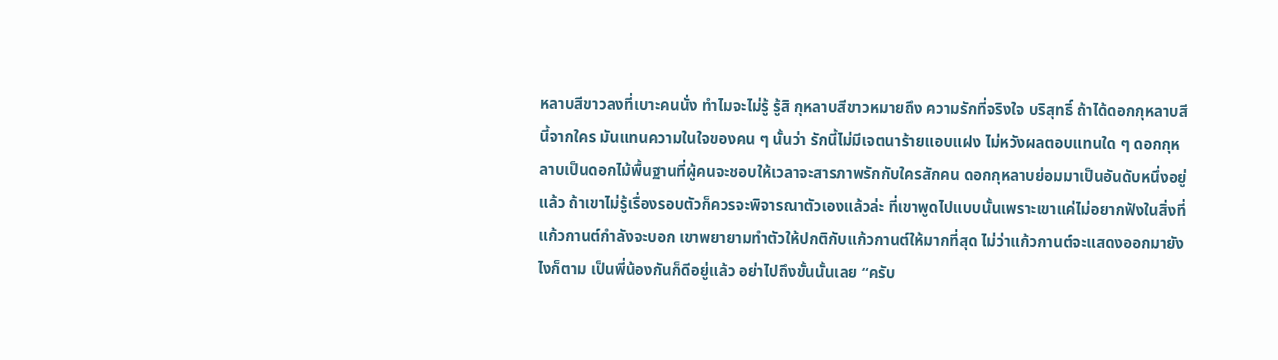หลาบสีขาวลงที่เบาะคนนั่ง ทำไมจะไม่รู้ รู้สิ กุหลาบสีขาวหมายถึง ความรักที่จริงใจ บริสุทธิ์ ถ้าได้ดอกกุหลาบสีนี้จากใคร มันแทนความในใจของคน ๆ นั้นว่า รักนี้ไม่มีเจตนาร้ายแอบแฝง ไม่หวังผลตอบแทนใด ๆ ดอกกุหลาบเป็นดอกไม้พื้นฐานที่ผู้คนจะชอบให้เวลาจะสารภาพรักกับใครสักคน ดอกกุหลาบย่อมมาเป็นอันดับหนึ่งอยู่แล้ว ถ้าเขาไม่รู้เรื่องรอบตัวก็ควรจะพิจารณาตัวเองแล้วล่ะ ที่เขาพูดไปแบบนั้นเพราะเขาแค่ไม่อยากฟังในสิ่งที่แก้วกานต์กำลังจะบอก เขาพยายามทำตัวให้ปกติกับแก้วกานต์ให้มากที่สุด ไม่ว่าแก้วกานต์จะแสดงออกมายังไงก็ตาม เป็นพี่น้องกันก็ดีอยู่แล้ว อย่าไปถึงขั้นนั้นเลย “ครับ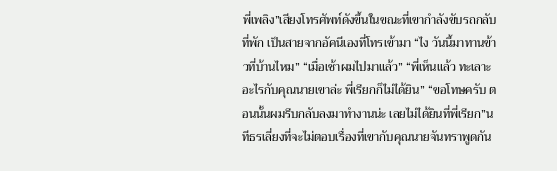พี่เพลิง”เสียงโทรศัพท์ดังขึ้นในขณะที่เขากำลังขับรถกลับที่พัก เป็นสายจากอัคนีเองที่โทรเข้ามา “ไง วันนี้มาทานข้าวที่บ้านไหม” “เมื่อเช้าผมไปมาแล้ว” “พี่เห็นแล้ว ทะเลาะอะไรกับคุณนายเขาล่ะ พี่เรียกก็ไม่ได้ยิน” “ขอโทษครับ ตอนนั้นผมรีบกลับลงมาทำงานน่ะ เลยไม่ได้ยินที่พี่เรียก”นทีธรเลี่ยงที่จะไม่ตอบเรื่องที่เขากับคุณนายจันทราพูดกัน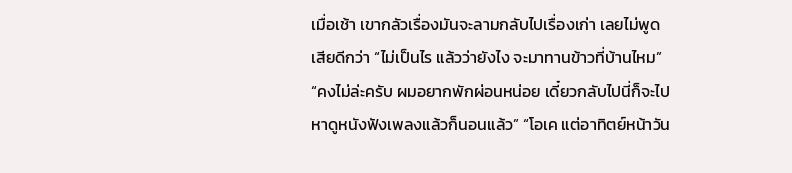เมื่อเช้า เขากลัวเรื่องมันจะลามกลับไปเรื่องเก่า เลยไม่พูดเสียดีกว่า “ไม่เป็นไร แล้วว่ายังไง จะมาทานข้าวที่บ้านไหม” “คงไม่ล่ะครับ ผมอยากพักผ่อนหน่อย เดี๋ยวกลับไปนี่ก็จะไปหาดูหนังฟังเพลงแล้วก็นอนแล้ว” “โอเค แต่อาทิตย์หน้าวัน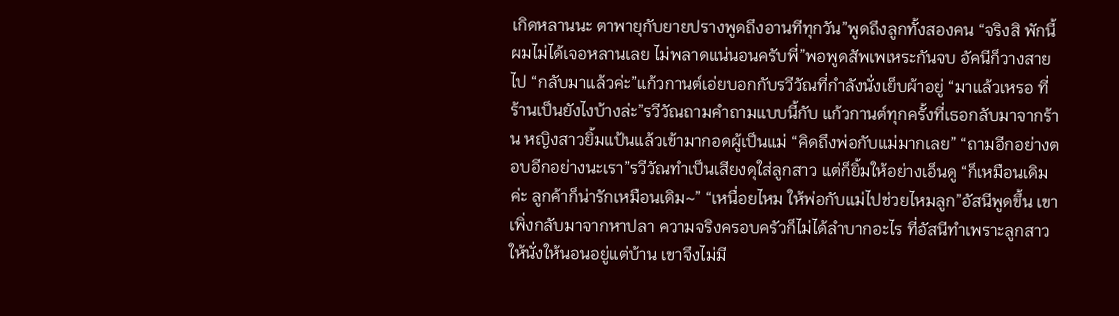เกิดหลานนะ ตาพายุกับยายปรางพูดถึงอานทีทุกวัน”พูดถึงลูกทั้งสองคน “จริงสิ พักนี้ผมไม่ได้เจอหลานเลย ไม่พลาดแน่นอนครับพี่”พอพูดสัพเพเหระกันจบ อัคนีก็วางสายไป “กลับมาแล้วค่ะ”แก้วกานต์เอ่ยบอกกับรวีวัณที่กำลังนั่งเย็บผ้าอยู่ “มาแล้วเหรอ ที่ร้านเป็นยังไงบ้างล่ะ”รวีวัณถามคำถามแบบนี้กับ แก้วกานต์ทุกครั้งที่เธอกลับมาจากร้าน หญิงสาวยิ้มแป้นแล้วเข้ามากอดผู้เป็นแม่ “คิดถึงพ่อกับแม่มากเลย” “ถามอีกอย่างตอบอีกอย่างนะเรา”รวีวัณทำเป็นเสียงดุใส่ลูกสาว แต่ก็ยิ้มให้อย่างเอ็นดู “ก็เหมือนเดิมค่ะ ลูกค้าก็น่ารักเหมือนเดิม~” “เหนื่อยไหม ให้พ่อกับแม่ไปช่วยไหมลูก”อัสนีพูดขึ้น เขาเพิ่งกลับมาจากหาปลา ความจริงครอบครัวก็ไม่ได้ลำบากอะไร ที่อัสนีทำเพราะลูกสาวให้นั่งให้นอนอยู่แต่บ้าน เขาจึงไม่มี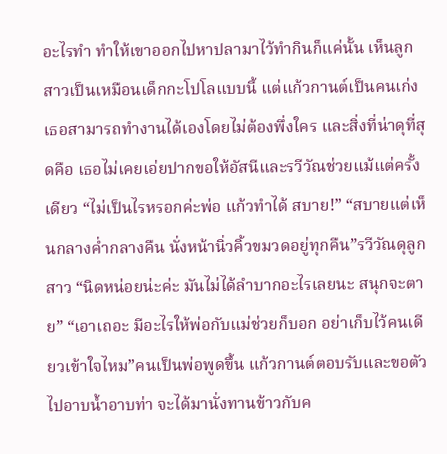อะไรทำ ทำให้เขาออกไปหาปลามาไว้ทำกินก็แค่นั้น เห็นลูกสาวเป็นเหมือนเด็กกะโปโลแบบนี้ แต่แก้วกานต์เป็นคนเก่ง เธอสามารถทำงานได้เองโดยไม่ต้องพึ่งใคร และสิ่งที่น่าดุที่สุดคือ เธอไม่เคยเอ่ยปากขอให้อัสนีและรวีวัณช่วยแม้แต่ครั้งเดียว “ไม่เป็นไรหรอกค่ะพ่อ แก้วทำได้ สบาย!” “สบายแต่เห็นกลางค่ำกลางคืน นั่งหน้านิ่วคิ้วขมวดอยู่ทุกคืน”รวีวัณดุลูกสาว “นิดหน่อยน่ะค่ะ มันไม่ได้ลำบากอะไรเลยนะ สนุกจะตาย” “เอาเถอะ มีอะไรให้พ่อกับแม่ช่วยก็บอก อย่าเก็บไว้คนเดียวเข้าใจไหม”คนเป็นพ่อพูดขึ้น แก้วกานต์ตอบรับและขอตัวไปอาบน้ำอาบท่า จะได้มานั่งทานข้าวกับค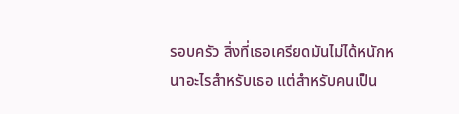รอบครัว สิ่งที่เธอเครียดมันไม่ได้หนักหนาอะไรสำหรับเธอ แต่สำหรับคนเป็น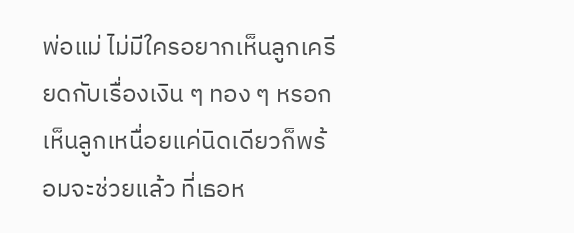พ่อแม่ ไม่มีใครอยากเห็นลูกเครียดกับเรื่องเงิน ๆ ทอง ๆ หรอก เห็นลูกเหนื่อยแค่นิดเดียวก็พร้อมจะช่วยแล้ว ที่เธอห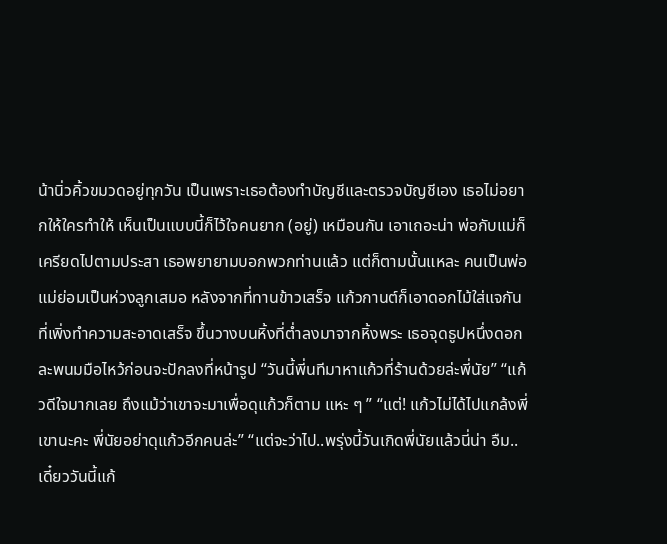น้านิ่วคิ้วขมวดอยู่ทุกวัน เป็นเพราะเธอต้องทำบัญชีและตรวจบัญชีเอง เธอไม่อยากให้ใครทำให้ เห็นเป็นแบบนี้ก็ไว้ใจคนยาก (อยู่) เหมือนกัน เอาเถอะน่า พ่อกับแม่ก็เครียดไปตามประสา เธอพยายามบอกพวกท่านแล้ว แต่ก็ตามนั้นแหละ คนเป็นพ่อแม่ย่อมเป็นห่วงลูกเสมอ หลังจากที่ทานข้าวเสร็จ แก้วกานต์ก็เอาดอกไม้ใส่แจกันที่เพิ่งทำความสะอาดเสร็จ ขึ้นวางบนหิ้งที่ต่ำลงมาจากหิ้งพระ เธอจุดธูปหนึ่งดอกละพนมมือไหว้ก่อนจะปักลงที่หน้ารูป “วันนี้พี่นทีมาหาแก้วที่ร้านด้วยล่ะพี่นัย” “แก้วดีใจมากเลย ถึงแม้ว่าเขาจะมาเพื่อดุแก้วก็ตาม แหะ ๆ ” “แต่! แก้วไม่ได้ไปแกล้งพี่เขานะคะ พี่นัยอย่าดุแก้วอีกคนล่ะ” “แต่จะว่าไป..พรุ่งนี้วันเกิดพี่นัยแล้วนี่น่า อืม..เดี๋ยววันนี้แก้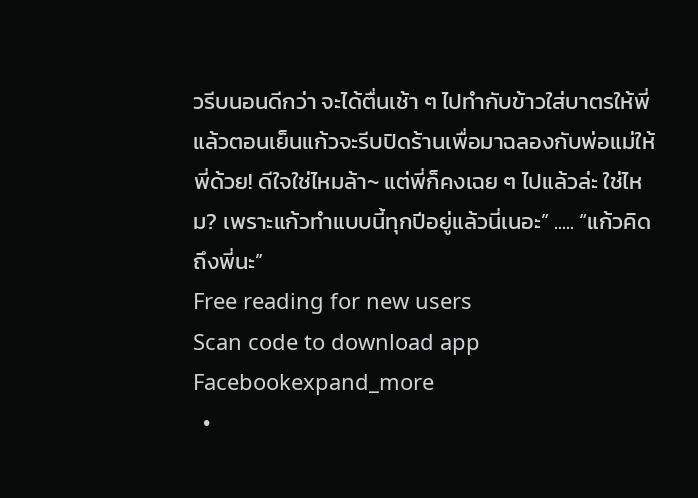วรีบนอนดีกว่า จะได้ตื่นเช้า ๆ ไปทำกับข้าวใส่บาตรให้พี่ แล้วตอนเย็นแก้วจะรีบปิดร้านเพื่อมาฉลองกับพ่อแม่ให้พี่ด้วย! ดีใจใช่ไหมล้า~ แต่พี่ก็คงเฉย ๆ ไปแล้วล่ะ ใช่ไหม? เพราะแก้วทำแบบนี้ทุกปีอยู่แล้วนี่เนอะ” ..... “แก้วคิดถึงพี่นะ”
Free reading for new users
Scan code to download app
Facebookexpand_more
  •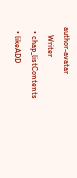author-avatar
    Writer
  • chap_listContents
  • likeADD